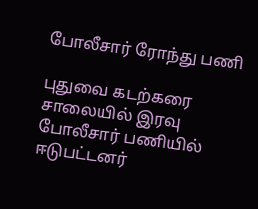போலீசார் ரோந்து பணி

புதுவை கடற்கரை சாலையில் இரவு போலீசார் பணியில் ஈடுபட்டனர்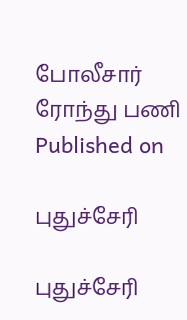போலீசார் ரோந்து பணி
Published on

புதுச்சேரி

புதுச்சேரி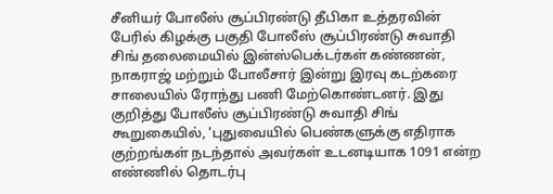சீனியர் போலீஸ் சூப்பிரண்டு தீபிகா உத்தரவின் பேரில் கிழக்கு பகுதி போலீஸ் சூப்பிரண்டு சுவாதி சிங் தலைமையில் இன்ஸ்பெக்டர்கள் கண்ணன், நாகராஜ் மற்றும் போலீசார் இன்று இரவு கடற்கரை சாலையில் ரோந்து பணி மேற்கொண்டனர். இது குறித்து போலீஸ் சூப்பிரண்டு சுவாதி சிங் கூறுகையில், 'புதுவையில் பெண்களுக்கு எதிராக குற்றங்கள் நடந்தால் அவர்கள் உடனடியாக 1091 என்ற எண்ணில் தொடர்பு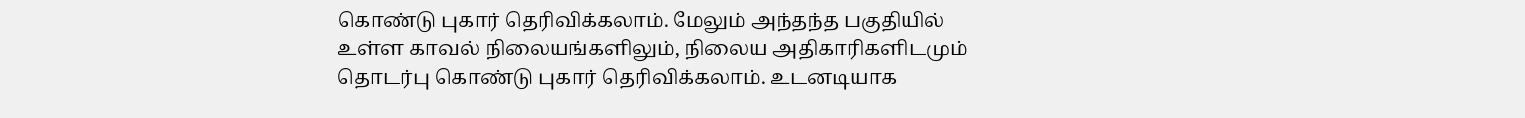கொண்டு புகார் தெரிவிக்கலாம். மேலும் அந்தந்த பகுதியில் உள்ள காவல் நிலையங்களிலும், நிலைய அதிகாரிகளிடமும் தொடர்பு கொண்டு புகார் தெரிவிக்கலாம். உடனடியாக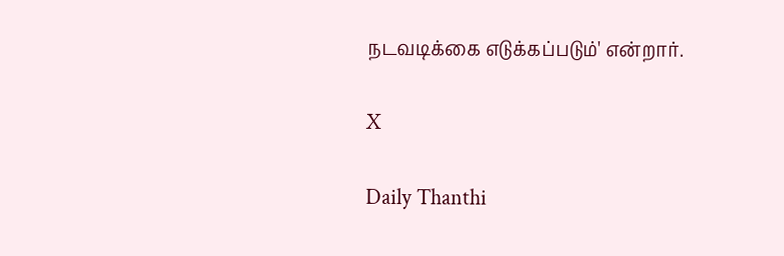நடவடிக்கை எடுக்கப்படும்' என்றார்.

X

Daily Thanthi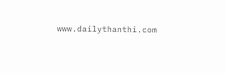www.dailythanthi.com